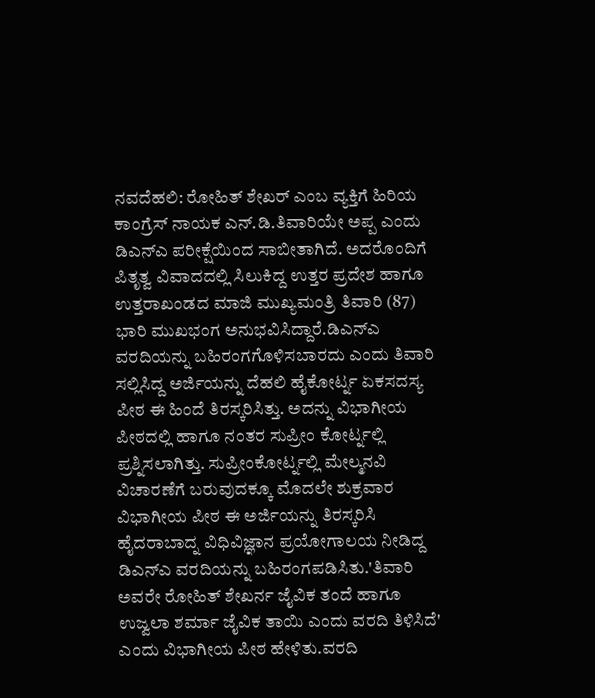ನವದೆಹಲಿ: ರೋಹಿತ್ ಶೇಖರ್ ಎಂಬ ವ್ಯಕ್ತಿಗೆ ಹಿರಿಯ ಕಾಂಗ್ರೆಸ್ ನಾಯಕ ಎನ್.ಡಿ.ತಿವಾರಿಯೇ ಅಪ್ಪ ಎಂದು ಡಿಎನ್ಎ ಪರೀಕ್ಷೆಯಿಂದ ಸಾಬೀತಾಗಿದೆ. ಅದರೊಂದಿಗೆ ಪಿತೃತ್ವ ವಿವಾದದಲ್ಲಿ ಸಿಲುಕಿದ್ದ ಉತ್ತರ ಪ್ರದೇಶ ಹಾಗೂ ಉತ್ತರಾಖಂಡದ ಮಾಜಿ ಮುಖ್ಯಮಂತ್ರಿ ತಿವಾರಿ (87) ಭಾರಿ ಮುಖಭಂಗ ಅನುಭವಿಸಿದ್ದಾರೆ.ಡಿಎನ್ಎ ವರದಿಯನ್ನು ಬಹಿರಂಗಗೊಳಿಸಬಾರದು ಎಂದು ತಿವಾರಿ ಸಲ್ಲಿಸಿದ್ದ ಅರ್ಜಿಯನ್ನು ದೆಹಲಿ ಹೈಕೋರ್ಟ್ನ ಏಕಸದಸ್ಯ ಪೀಠ ಈ ಹಿಂದೆ ತಿರಸ್ಕರಿಸಿತ್ತು. ಅದನ್ನು ವಿಭಾಗೀಯ ಪೀಠದಲ್ಲಿ ಹಾಗೂ ನಂತರ ಸುಪ್ರೀಂ ಕೋರ್ಟ್ನಲ್ಲಿ ಪ್ರಶ್ನಿಸಲಾಗಿತ್ತು. ಸುಪ್ರೀಂಕೋರ್ಟ್ನಲ್ಲಿ ಮೇಲ್ಮನವಿ ವಿಚಾರಣೆಗೆ ಬರುವುದಕ್ಕೂ ಮೊದಲೇ ಶುಕ್ರವಾರ ವಿಭಾಗೀಯ ಪೀಠ ಈ ಅರ್ಜಿಯನ್ನು ತಿರಸ್ಕರಿಸಿ ಹೈದರಾಬಾದ್ನ ವಿಧಿವಿಜ್ಞಾನ ಪ್ರಯೋಗಾಲಯ ನೀಡಿದ್ದ ಡಿಎನ್ಎ ವರದಿಯನ್ನು ಬಹಿರಂಗಪಡಿಸಿತು.'ತಿವಾರಿ ಅವರೇ ರೋಹಿತ್ ಶೇಖರ್ನ ಜೈವಿಕ ತಂದೆ ಹಾಗೂ ಉಜ್ವಲಾ ಶರ್ಮಾ ಜೈವಿಕ ತಾಯಿ ಎಂದು ವರದಿ ತಿಳಿಸಿದೆ' ಎಂದು ವಿಭಾಗೀಯ ಪೀಠ ಹೇಳಿತು.ವರದಿ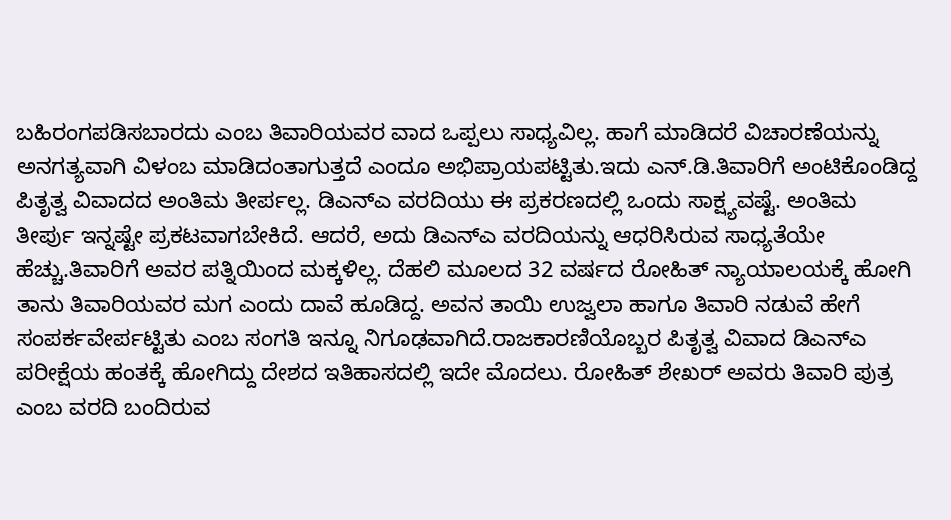ಬಹಿರಂಗಪಡಿಸಬಾರದು ಎಂಬ ತಿವಾರಿಯವರ ವಾದ ಒಪ್ಪಲು ಸಾಧ್ಯವಿಲ್ಲ. ಹಾಗೆ ಮಾಡಿದರೆ ವಿಚಾರಣೆಯನ್ನು ಅನಗತ್ಯವಾಗಿ ವಿಳಂಬ ಮಾಡಿದಂತಾಗುತ್ತದೆ ಎಂದೂ ಅಭಿಪ್ರಾಯಪಟ್ಟಿತು.ಇದು ಎನ್.ಡಿ.ತಿವಾರಿಗೆ ಅಂಟಿಕೊಂಡಿದ್ದ ಪಿತೃತ್ವ ವಿವಾದದ ಅಂತಿಮ ತೀರ್ಪಲ್ಲ. ಡಿಎನ್ಎ ವರದಿಯು ಈ ಪ್ರಕರಣದಲ್ಲಿ ಒಂದು ಸಾಕ್ಷ್ಯವಷ್ಟೆ. ಅಂತಿಮ ತೀರ್ಪು ಇನ್ನಷ್ಟೇ ಪ್ರಕಟವಾಗಬೇಕಿದೆ. ಆದರೆ, ಅದು ಡಿಎನ್ಎ ವರದಿಯನ್ನು ಆಧರಿಸಿರುವ ಸಾಧ್ಯತೆಯೇ ಹೆಚ್ಚು.ತಿವಾರಿಗೆ ಅವರ ಪತ್ನಿಯಿಂದ ಮಕ್ಕಳಿಲ್ಲ. ದೆಹಲಿ ಮೂಲದ 32 ವರ್ಷದ ರೋಹಿತ್ ನ್ಯಾಯಾಲಯಕ್ಕೆ ಹೋಗಿ ತಾನು ತಿವಾರಿಯವರ ಮಗ ಎಂದು ದಾವೆ ಹೂಡಿದ್ದ. ಅವನ ತಾಯಿ ಉಜ್ವಲಾ ಹಾಗೂ ತಿವಾರಿ ನಡುವೆ ಹೇಗೆ ಸಂಪರ್ಕವೇರ್ಪಟ್ಟಿತು ಎಂಬ ಸಂಗತಿ ಇನ್ನೂ ನಿಗೂಢವಾಗಿದೆ.ರಾಜಕಾರಣಿಯೊಬ್ಬರ ಪಿತೃತ್ವ ವಿವಾದ ಡಿಎನ್ಎ ಪರೀಕ್ಷೆಯ ಹಂತಕ್ಕೆ ಹೋಗಿದ್ದು ದೇಶದ ಇತಿಹಾಸದಲ್ಲಿ ಇದೇ ಮೊದಲು. ರೋಹಿತ್ ಶೇಖರ್ ಅವರು ತಿವಾರಿ ಪುತ್ರ ಎಂಬ ವರದಿ ಬಂದಿರುವ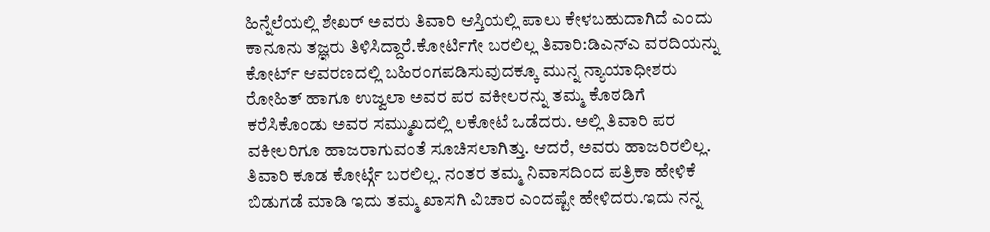ಹಿನ್ನೆಲೆಯಲ್ಲಿ ಶೇಖರ್ ಅವರು ತಿವಾರಿ ಆಸ್ತಿಯಲ್ಲಿ ಪಾಲು ಕೇಳಬಹುದಾಗಿದೆ ಎಂದು ಕಾನೂನು ತಜ್ಞರು ತಿಳಿಸಿದ್ದಾರೆ.ಕೋರ್ಟಿಗೇ ಬರಲಿಲ್ಲ ತಿವಾರಿ:ಡಿಎನ್ಎ ವರದಿಯನ್ನು ಕೋರ್ಟ್ ಆವರಣದಲ್ಲಿ ಬಹಿರಂಗಪಡಿಸುವುದಕ್ಕೂ ಮುನ್ನ ನ್ಯಾಯಾಧೀಶರು ರೋಹಿತ್ ಹಾಗೂ ಉಜ್ವಲಾ ಅವರ ಪರ ವಕೀಲರನ್ನು ತಮ್ಮ ಕೊಠಡಿಗೆ ಕರೆಸಿಕೊಂಡು ಅವರ ಸಮ್ಮುಖದಲ್ಲಿ ಲಕೋಟೆ ಒಡೆದರು. ಅಲ್ಲಿ ತಿವಾರಿ ಪರ ವಕೀಲರಿಗೂ ಹಾಜರಾಗುವಂತೆ ಸೂಚಿಸಲಾಗಿತ್ತು. ಆದರೆ, ಅವರು ಹಾಜರಿರಲಿಲ್ಲ. ತಿವಾರಿ ಕೂಡ ಕೋರ್ಟ್ಗೆ ಬರಲಿಲ್ಲ. ನಂತರ ತಮ್ಮ ನಿವಾಸದಿಂದ ಪತ್ರಿಕಾ ಹೇಳಿಕೆ ಬಿಡುಗಡೆ ಮಾಡಿ ಇದು ತಮ್ಮ ಖಾಸಗಿ ವಿಚಾರ ಎಂದಷ್ಟೇ ಹೇಳಿದರು.ಇದು ನನ್ನ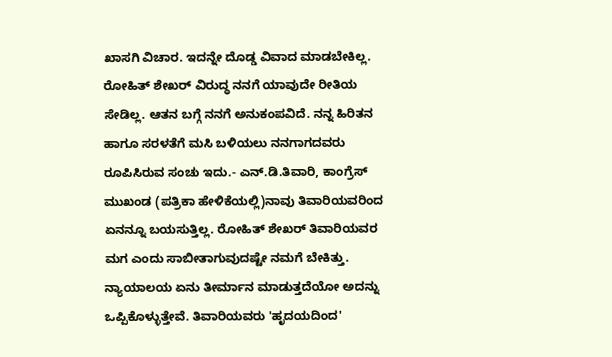ಖಾಸಗಿ ವಿಚಾರ. ಇದನ್ನೇ ದೊಡ್ಡ ವಿವಾದ ಮಾಡಬೇಕಿಲ್ಲ. ರೋಹಿತ್ ಶೇಖರ್ ವಿರುದ್ಧ ನನಗೆ ಯಾವುದೇ ರೀತಿಯ ಸೇಡಿಲ್ಲ. ಆತನ ಬಗ್ಗೆ ನನಗೆ ಅನುಕಂಪವಿದೆ. ನನ್ನ ಹಿರಿತನ ಹಾಗೂ ಸರಳತೆಗೆ ಮಸಿ ಬಳಿಯಲು ನನಗಾಗದವರು ರೂಪಿಸಿರುವ ಸಂಚು ಇದು.- ಎನ್.ಡಿ.ತಿವಾರಿ, ಕಾಂಗ್ರೆಸ್ ಮುಖಂಡ (ಪತ್ರಿಕಾ ಹೇಳಿಕೆಯಲ್ಲಿ)ನಾವು ತಿವಾರಿಯವರಿಂದ ಏನನ್ನೂ ಬಯಸುತ್ತಿಲ್ಲ. ರೋಹಿತ್ ಶೇಖರ್ ತಿವಾರಿಯವರ ಮಗ ಎಂದು ಸಾಬೀತಾಗುವುದಷ್ಟೇ ನಮಗೆ ಬೇಕಿತ್ತು. ನ್ಯಾಯಾಲಯ ಏನು ತೀರ್ಮಾನ ಮಾಡುತ್ತದೆಯೋ ಅದನ್ನು ಒಪ್ಪಿಕೊಳ್ಳುತ್ತೇವೆ. ತಿವಾರಿಯವರು 'ಹೃದಯದಿಂದ'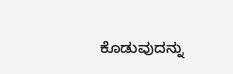ಕೊಡುವುದನ್ನು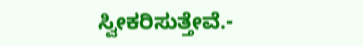ಸ್ವೀಕರಿಸುತ್ತೇವೆ.-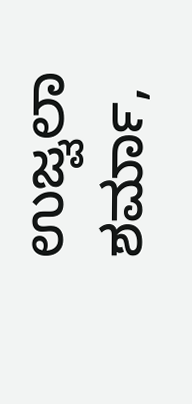ಉಜ್ವಲಾ ಶರ್ಮಾ,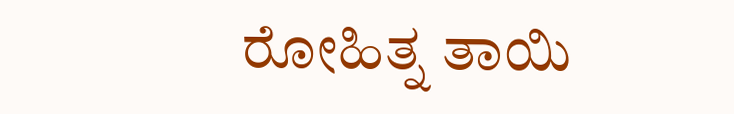ರೋಹಿತ್ನ ತಾಯಿ